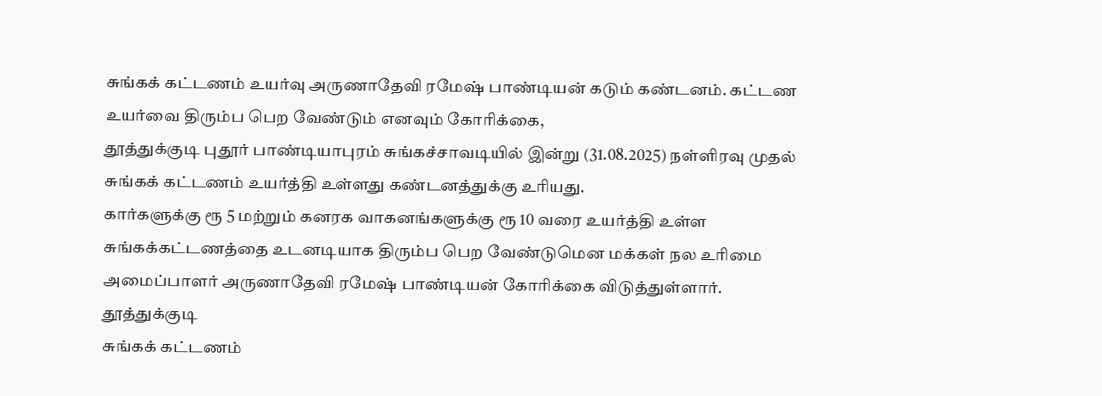சுங்கக் கட்டணம் உயர்வு அருணாதேவி ரமேஷ் பாண்டியன் கடும் கண்டனம். கட்டண உயர்வை திரும்ப பெற வேண்டும் எனவும் கோரிக்கை,
தூத்துக்குடி புதூர் பாண்டியாபுரம் சுங்கச்சாவடியில் இன்று (31.08.2025) நள்ளிரவு முதல் சுங்கக் கட்டணம் உயர்த்தி உள்ளது கண்டனத்துக்கு உரியது.
கார்களுக்கு ரூ 5 மற்றும் கனரக வாகனங்களுக்கு ரூ 10 வரை உயர்த்தி உள்ள சுங்கக்கட்டணத்தை உடனடியாக திரும்ப பெற வேண்டுமென மக்கள் நல உரிமை அமைப்பாளர் அருணாதேவி ரமேஷ் பாண்டியன் கோரிக்கை விடுத்துள்ளார்.
தூத்துக்குடி
சுங்கக் கட்டணம்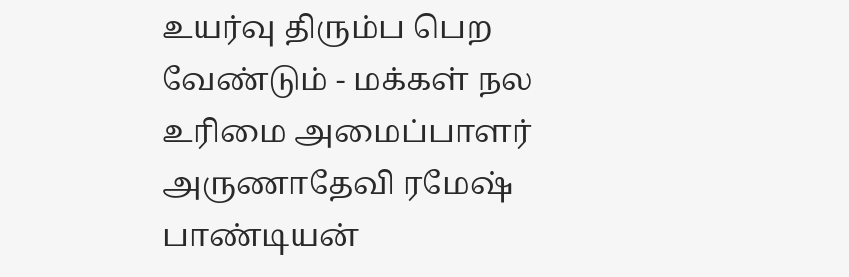உயர்வு திரும்ப பெற வேண்டும் - மக்கள் நல உரிமை அமைப்பாளர் அருணாதேவி ரமேஷ் பாண்டியன்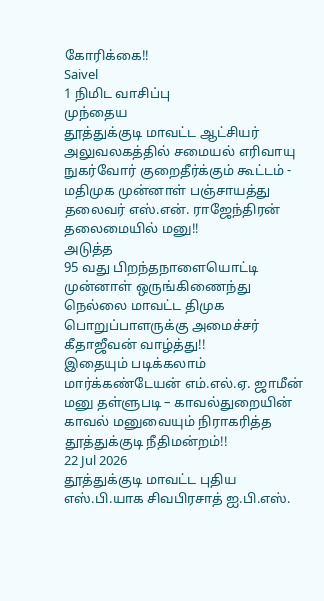கோரிக்கை!!
Saivel
1 நிமிட வாசிப்பு
முந்தைய
தூத்துக்குடி மாவட்ட ஆட்சியர் அலுவலகத்தில் சமையல் எரிவாயு நுகர்வோர் குறைதீர்க்கும் கூட்டம் - மதிமுக முன்னாள் பஞ்சாயத்து தலைவர் எஸ்.என். ராஜேந்திரன் தலைமையில் மனு!!
அடுத்த
95 வது பிறந்தநாளையொட்டி முன்னாள் ஒருங்கிணைந்து நெல்லை மாவட்ட திமுக பொறுப்பாளருக்கு அமைச்சர் கீதாஜீவன் வாழ்த்து!!
இதையும் படிக்கலாம்
மார்க்கண்டேயன் எம்.எல்.ஏ. ஜாமீன் மனு தள்ளுபடி – காவல்துறையின் காவல் மனுவையும் நிராகரித்த தூத்துக்குடி நீதிமன்றம்!!
22 Jul 2026
தூத்துக்குடி மாவட்ட புதிய எஸ்.பி.யாக சிவபிரசாத் ஐ.பி.எஸ்.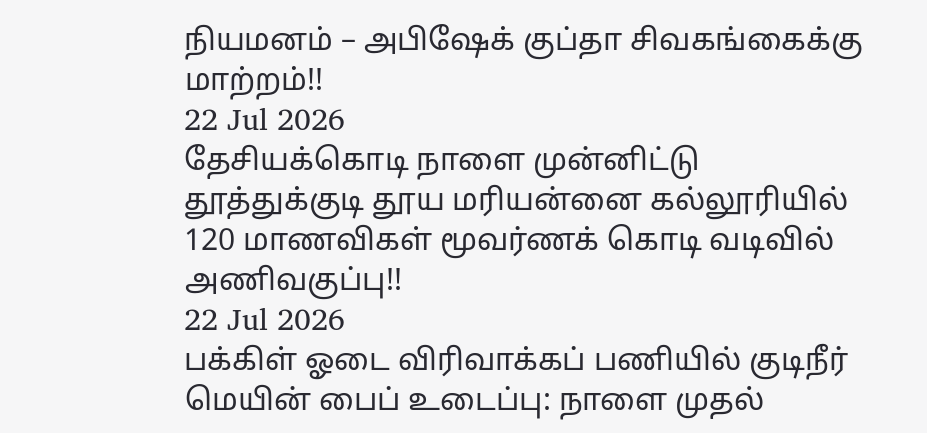நியமனம் – அபிஷேக் குப்தா சிவகங்கைக்கு மாற்றம்!!
22 Jul 2026
தேசியக்கொடி நாளை முன்னிட்டு தூத்துக்குடி தூய மரியன்னை கல்லூரியில் 120 மாணவிகள் மூவர்ணக் கொடி வடிவில் அணிவகுப்பு!!
22 Jul 2026
பக்கிள் ஓடை விரிவாக்கப் பணியில் குடிநீர் மெயின் பைப் உடைப்பு: நாளை முதல்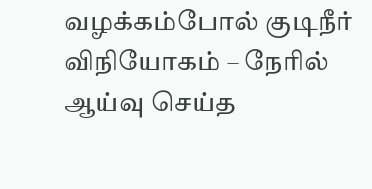வழக்கம்போல் குடிநீர் விநியோகம் – நேரில் ஆய்வு செய்த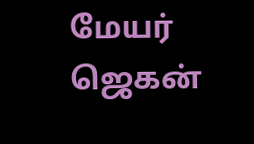மேயர் ஜெகன்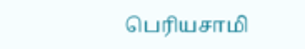பெரியசாமி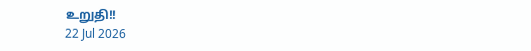உறுதி!!
22 Jul 2026